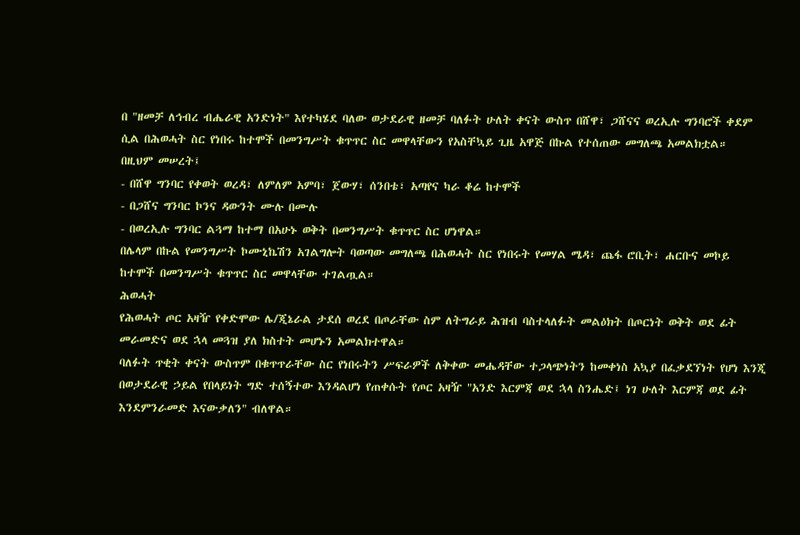በ "ዘመቻ ለኅብረ ብሔራዊ አንድነት" እየተካሄደ ባለው ወታደራዊ ዘመቻ ባለፉት ሁለት ቀናት ውስጥ በሸዋ፣ ጋሸናና ወረኢሉ ግንባሮች ቀደም ሲል በሕወሓት ስር የነበሩ ከተሞች በመንግሥት ቁጥጥር ስር መዋላቸውን የአስቸኳይ ጊዜ አዋጅ በኩል የተሰጠው መግለጫ አመልክቷል።
በዚህም መሠረት፤
- በሸዋ ግንባር የቀወት ወረዳ፣ ለምለም አምባ፣ ጀውሃ፣ ሰንበቴ፣ አጣየና ካራ ቆሬ ከተሞች
- በጋሸና ግንባር ኮንና ዳውንት ሙሉ በሙሉ
- በወረኢሉ ግንባር ልጓማ ከተማ በአሁኑ ወቅት በመንግሥት ቁጥጥር ስር ሆነዋል።
በሌላም በኩል የመንግሥት ኮሙኒኬሽን አገልግሎት ባወጣው መግለጫ በሕወሓት ስር የነበሩት የመሃል ሜዳ፣ ጨፋ ሮቢት፣ ሐርቡና መኮይ ከተሞች በመንግሥት ቁጥጥር ስር መዋላቸው ተገልጧል።
ሕወሓት
የሕወሓት ጦር አዛዥ የቀድሞው ሌ/ጂኔራል ታደሰ ወረደ በጦራቸው ስም ለትግራይ ሕዝብ ባስተላለፉት መልዕክት በጦርነት ወቅት ወደ ፊት መራመድና ወደ ኋላ መጓዝ ያለ ክስተት መሆኑን አመልክተዋል።
ባለፉት ጥቂት ቀናት ውስጥም በቁጥጥራቸው ስር የነበሩትን ሥፍራዎች ለቅቀው መሔዳቸው ተጋላጭነትን ከመቀነስ አኳያ በፈቃደኘነት የሆነ እንጂ በወታደራዊ ኃይል የበላይነት ግድ ተሰኝተው እንዳልሆነ የጠቀሱት የጦር አዛዥ "አንድ እርምጃ ወደ ኋላ ስንሔድ፤ ነገ ሁለት እርምጃ ወደ ፊት እንደምንራመድ እናውቃለን" ብለዋል።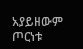አያይዘውም ጦርነቱ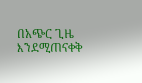በአጭር ጊዜ እንደሚጠናቀቅ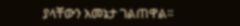ያላቸውን አመኔታ ገልጠዋል።